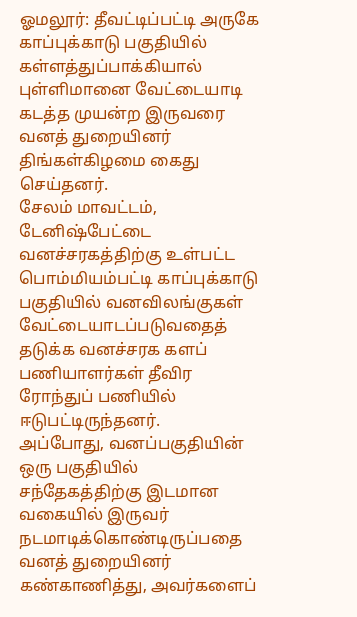ஓமலூர்: தீவட்டிப்பட்டி அருகே காப்புக்காடு பகுதியில் கள்ளத்துப்பாக்கியால் புள்ளிமானை வேட்டையாடி கடத்த முயன்ற இருவரை வனத் துறையினர் திங்கள்கிழமை கைது செய்தனர்.
சேலம் மாவட்டம், டேனிஷ்பேட்டை வனச்சரகத்திற்கு உள்பட்ட பொம்மியம்பட்டி காப்புக்காடு பகுதியில் வனவிலங்குகள் வேட்டையாடப்படுவதைத் தடுக்க வனச்சரக களப் பணியாளர்கள் தீவிர ரோந்துப் பணியில் ஈடுபட்டிருந்தனர்.
அப்போது, வனப்பகுதியின் ஒரு பகுதியில் சந்தேகத்திற்கு இடமான வகையில் இருவர் நடமாடிக்கொண்டிருப்பதை வனத் துறையினர் கண்காணித்து, அவர்களைப்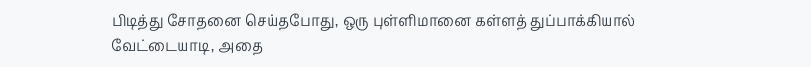பிடித்து சோதனை செய்தபோது, ஒரு புள்ளிமானை கள்ளத் துப்பாக்கியால் வேட்டையாடி, அதை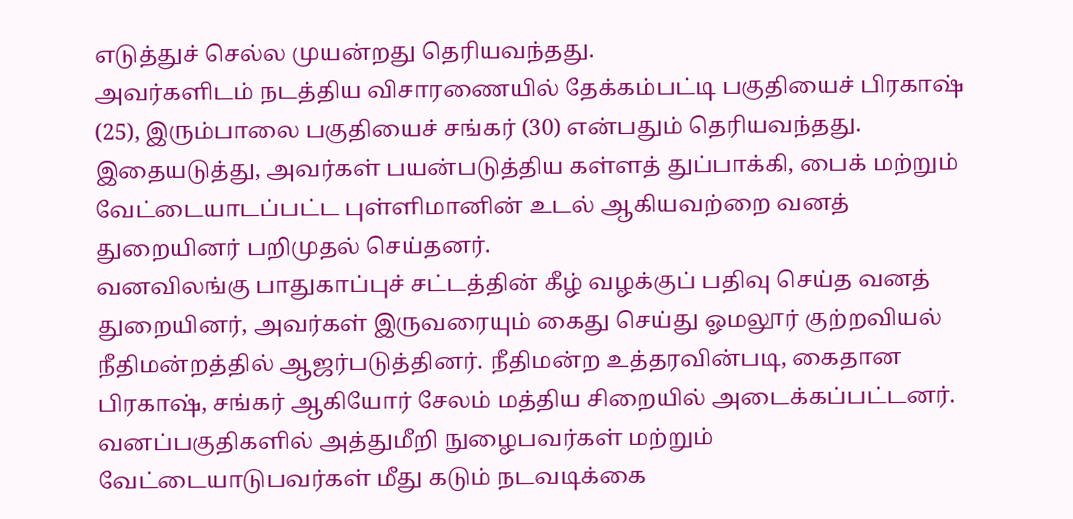எடுத்துச் செல்ல முயன்றது தெரியவந்தது.
அவர்களிடம் நடத்திய விசாரணையில் தேக்கம்பட்டி பகுதியைச் பிரகாஷ் (25), இரும்பாலை பகுதியைச் சங்கர் (30) என்பதும் தெரியவந்தது. இதையடுத்து, அவர்கள் பயன்படுத்திய கள்ளத் துப்பாக்கி, பைக் மற்றும் வேட்டையாடப்பட்ட புள்ளிமானின் உடல் ஆகியவற்றை வனத் துறையினர் பறிமுதல் செய்தனர்.
வனவிலங்கு பாதுகாப்புச் சட்டத்தின் கீழ் வழக்குப் பதிவு செய்த வனத் துறையினர், அவர்கள் இருவரையும் கைது செய்து ஓமலூர் குற்றவியல் நீதிமன்றத்தில் ஆஜர்படுத்தினர். நீதிமன்ற உத்தரவின்படி, கைதான பிரகாஷ், சங்கர் ஆகியோர் சேலம் மத்திய சிறையில் அடைக்கப்பட்டனர்.
வனப்பகுதிகளில் அத்துமீறி நுழைபவர்கள் மற்றும் வேட்டையாடுபவர்கள் மீது கடும் நடவடிக்கை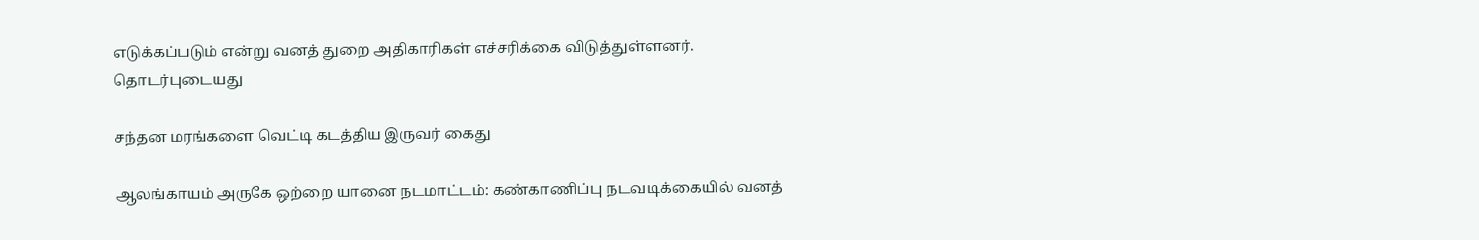எடுக்கப்படும் என்று வனத் துறை அதிகாரிகள் எச்சரிக்கை விடுத்துள்ளனர்.
தொடர்புடையது

சந்தன மரங்களை வெட்டி கடத்திய இருவர் கைது

ஆலங்காயம் அருகே ஒற்றை யானை நடமாட்டம்: கண்காணிப்பு நடவடிக்கையில் வனத்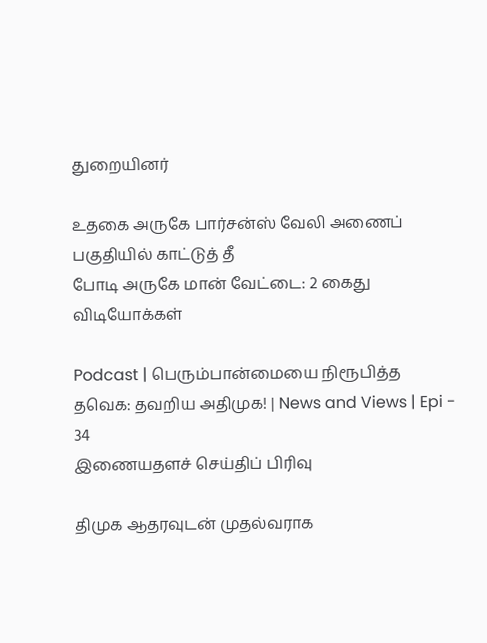துறையினர்

உதகை அருகே பார்சன்ஸ் வேலி அணைப் பகுதியில் காட்டுத் தீ
போடி அருகே மான் வேட்டை: 2 கைது
விடியோக்கள்

Podcast | பெரும்பான்மையை நிரூபித்த தவெக: தவறிய அதிமுக! | News and Views | Epi - 34
இணையதளச் செய்திப் பிரிவு

திமுக ஆதரவுடன் முதல்வராக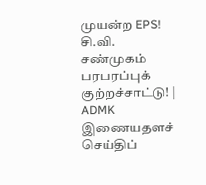முயன்ற EPS! சி.வி. சண்முகம் பரபரப்புக் குற்றச்சாட்டு! | ADMK
இணையதளச் செய்திப்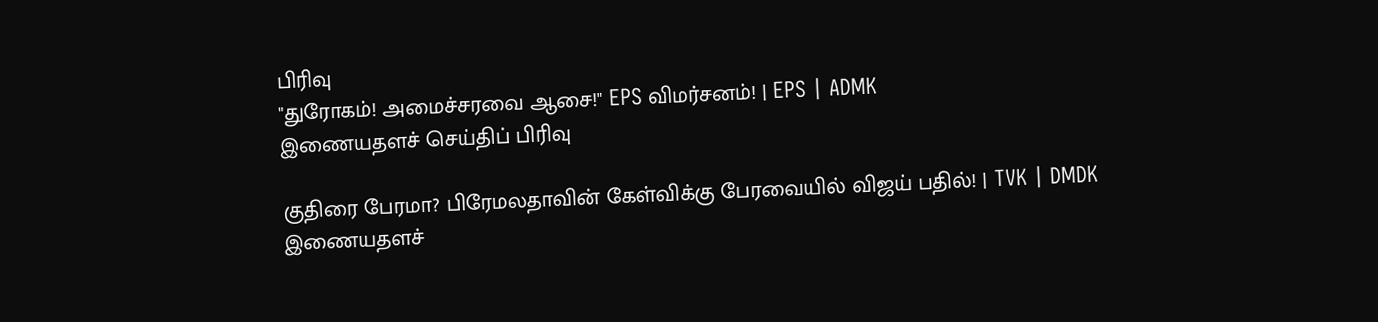பிரிவு
"துரோகம்! அமைச்சரவை ஆசை!" EPS விமர்சனம்! | EPS | ADMK
இணையதளச் செய்திப் பிரிவு

குதிரை பேரமா? பிரேமலதாவின் கேள்விக்கு பேரவையில் விஜய் பதில்! | TVK | DMDK
இணையதளச்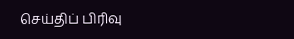செய்திப் பிரிவு